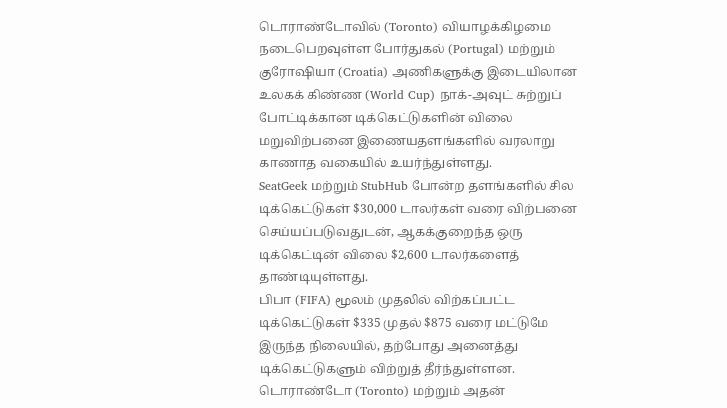டொராண்டோவில் (Toronto) வியாழக்கிழமை நடைபெறவுள்ள போர்துகல் (Portugal) மற்றும் குரோஷியா (Croatia) அணிகளுக்கு இடையிலான உலகக் கிண்ண (World Cup) நாக்-அவுட் சுற்றுப் போட்டிக்கான டிக்கெட்டுகளின் விலை மறுவிற்பனை இணையதளங்களில் வரலாறு காணாத வகையில் உயர்ந்துள்ளது.
SeatGeek மற்றும் StubHub போன்ற தளங்களில் சில டிக்கெட்டுகள் $30,000 டாலர்கள் வரை விற்பனை செய்யப்படுவதுடன், ஆகக்குறைந்த ஒரு டிக்கெட்டின் விலை $2,600 டாலர்களைத் தாண்டியுள்ளது.
பிபா (FIFA) மூலம் முதலில் விற்கப்பட்ட டிக்கெட்டுகள் $335 முதல் $875 வரை மட்டுமே இருந்த நிலையில், தற்போது அனைத்து டிக்கெட்டுகளும் விற்றுத் தீர்ந்துள்ளன.
டொராண்டோ (Toronto) மற்றும் அதன்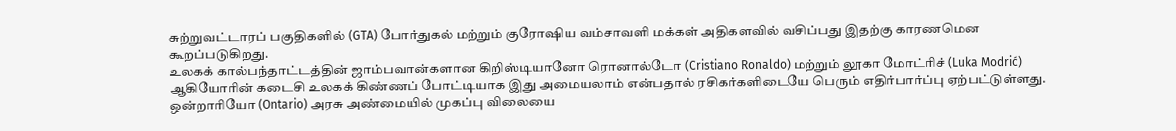சுற்றுவட்டாரப் பகுதிகளில் (GTA) போர்துகல் மற்றும் குரோஷிய வம்சாவளி மக்கள் அதிகளவில் வசிப்பது இதற்கு காரணமென கூறப்படுகிறது.
உலகக் கால்பந்தாட்டத்தின் ஜாம்பவான்களான கிறிஸ்டியானோ ரொனால்டோ (Cristiano Ronaldo) மற்றும் லூகா மோட்ரிச் (Luka Modrić) ஆகியோரின் கடைசி உலகக் கிண்ணப் போட்டியாக இது அமையலாம் என்பதால் ரசிகர்களிடையே பெரும் எதிர்பார்ப்பு ஏற்பட்டுள்ளது.
ஒன்றாரியோ (Ontario) அரசு அண்மையில் முகப்பு விலையை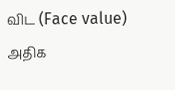விட (Face value) அதிக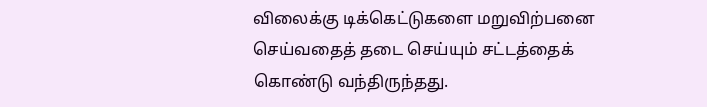விலைக்கு டிக்கெட்டுகளை மறுவிற்பனை செய்வதைத் தடை செய்யும் சட்டத்தைக் கொண்டு வந்திருந்தது.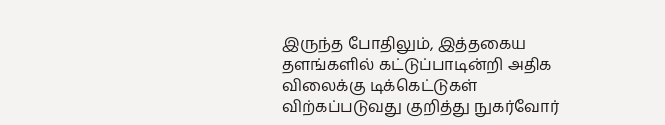இருந்த போதிலும், இத்தகைய தளங்களில் கட்டுப்பாடின்றி அதிக விலைக்கு டிக்கெட்டுகள் விற்கப்படுவது குறித்து நுகர்வோர்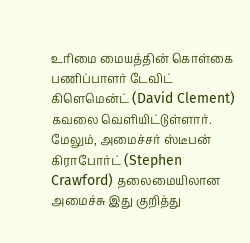உரிமை மையத்தின் கொள்கை பணிப்பாளர் டேவிட் கிளெமென்ட் (David Clement) கவலை வெளியிட்டுள்ளார்.
மேலும், அமைச்சர் ஸ்டீபன் கிராபோர்ட் (Stephen Crawford) தலைமையிலான அமைச்சு இது குறித்து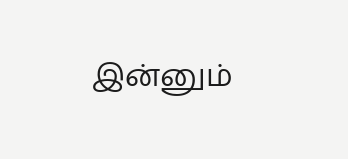இன்னும்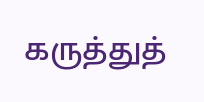கருத்துத்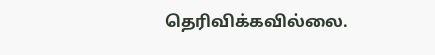தெரிவிக்கவில்லை.